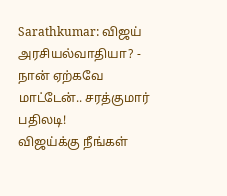Sarathkumar: விஜய் அரசியல்வாதியா? - நான் ஏற்கவே மாட்டேன்.. சரத்குமார் பதிலடி!
விஜய்க்கு நீங்கள்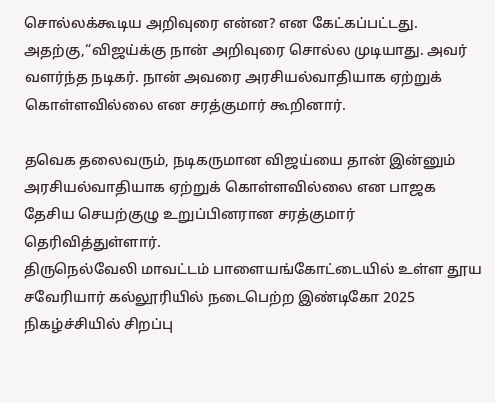சொல்லக்கூடிய அறிவுரை என்ன? என கேட்கப்பட்டது. அதற்கு,“விஜய்க்கு நான் அறிவுரை சொல்ல முடியாது. அவர் வளர்ந்த நடிகர். நான் அவரை அரசியல்வாதியாக ஏற்றுக் கொள்ளவில்லை என சரத்குமார் கூறினார்.

தவெக தலைவரும், நடிகருமான விஜய்யை தான் இன்னும் அரசியல்வாதியாக ஏற்றுக் கொள்ளவில்லை என பாஜக தேசிய செயற்குழு உறுப்பினரான சரத்குமார் தெரிவித்துள்ளார்.
திருநெல்வேலி மாவட்டம் பாளையங்கோட்டையில் உள்ள தூய சவேரியார் கல்லூரியில் நடைபெற்ற இண்டிகோ 2025 நிகழ்ச்சியில் சிறப்பு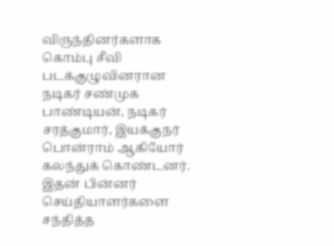விருந்தினர்களாக கொம்பு சீவி படக்குழுவினரான நடிகர் சண்முக பாண்டியன், நடிகர் சரத்குமார், இயக்குநர் பொன்ராம் ஆகியோர் கலந்துக் கொண்டனர். இதன் பின்னர் செய்தியாளர்களை சந்தித்த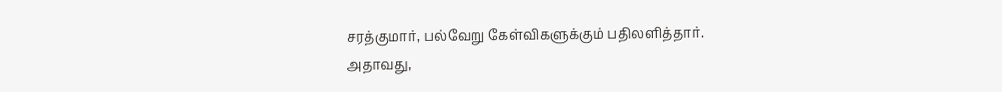சரத்குமார், பல்வேறு கேள்விகளுக்கும் பதிலளித்தார்.
அதாவது,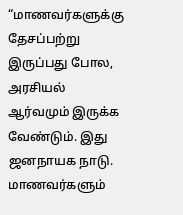“மாணவர்களுக்கு தேசப்பற்று இருப்பது போல, அரசியல் ஆர்வமும் இருக்க வேண்டும். இது ஜனநாயக நாடு. மாணவர்களும்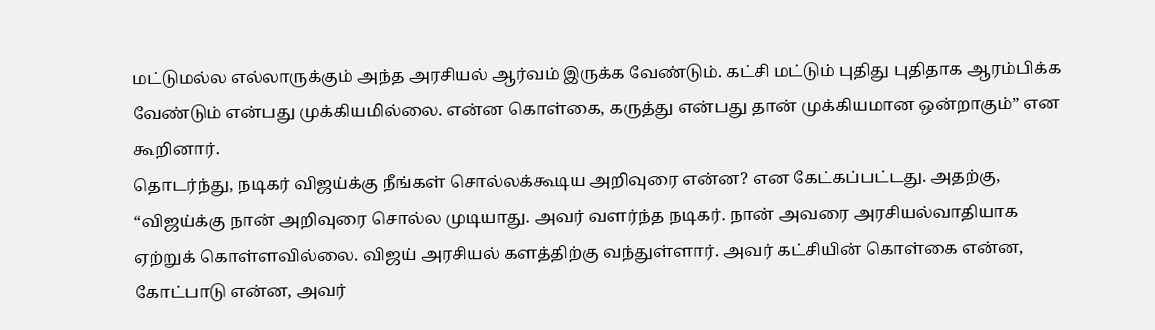மட்டுமல்ல எல்லாருக்கும் அந்த அரசியல் ஆர்வம் இருக்க வேண்டும். கட்சி மட்டும் புதிது புதிதாக ஆரம்பிக்க வேண்டும் என்பது முக்கியமில்லை. என்ன கொள்கை, கருத்து என்பது தான் முக்கியமான ஒன்றாகும்” என கூறினார்.
தொடர்ந்து, நடிகர் விஜய்க்கு நீங்கள் சொல்லக்கூடிய அறிவுரை என்ன? என கேட்கப்பட்டது. அதற்கு, “விஜய்க்கு நான் அறிவுரை சொல்ல முடியாது. அவர் வளர்ந்த நடிகர். நான் அவரை அரசியல்வாதியாக ஏற்றுக் கொள்ளவில்லை. விஜய் அரசியல் களத்திற்கு வந்துள்ளார். அவர் கட்சியின் கொள்கை என்ன, கோட்பாடு என்ன, அவர்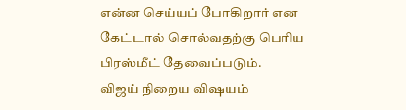என்ன செய்யப் போகிறார் என கேட்டால் சொல்வதற்கு பெரிய பிரஸ்மீட் தேவைப்படும்.
விஜய் நிறைய விஷயம்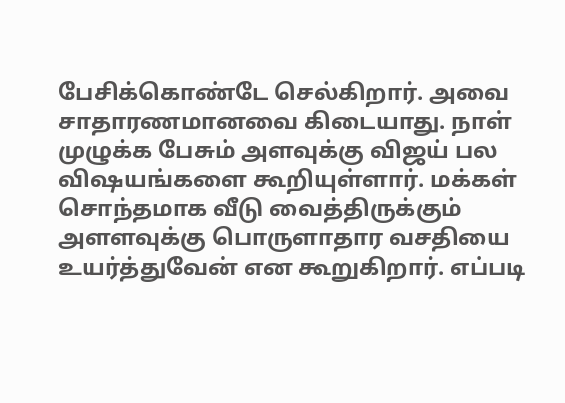பேசிக்கொண்டே செல்கிறார். அவை சாதாரணமானவை கிடையாது. நாள் முழுக்க பேசும் அளவுக்கு விஜய் பல விஷயங்களை கூறியுள்ளார். மக்கள் சொந்தமாக வீடு வைத்திருக்கும் அளளவுக்கு பொருளாதார வசதியை உயர்த்துவேன் என கூறுகிறார். எப்படி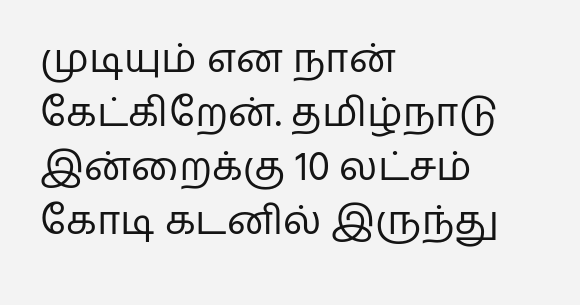முடியும் என நான் கேட்கிறேன். தமிழ்நாடு இன்றைக்கு 10 லட்சம் கோடி கடனில் இருந்து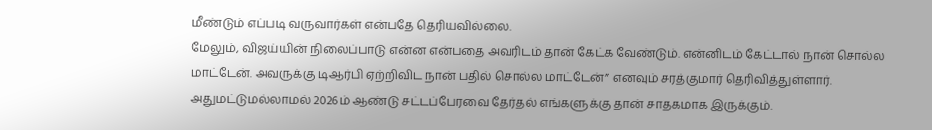மீண்டும் எப்படி வருவார்கள் என்பதே தெரியவில்லை.
மேலும், விஜய்யின் நிலைப்பாடு என்ன என்பதை அவரிடம் தான் கேட்க வேண்டும். என்னிடம் கேட்டால் நான் சொல்ல மாட்டேன். அவருக்கு டிஆர்பி ஏற்றிவிட நான் பதில் சொல்ல மாட்டேன்” எனவும் சரத்குமார் தெரிவித்துள்ளார். அதுமட்டுமல்லாமல் 2026ம் ஆண்டு சட்டப்பேரவை தேர்தல் எங்களுக்கு தான் சாதகமாக இருக்கும்.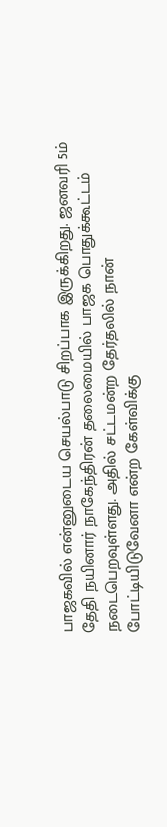பாஜகவில் என்னுடைய செயல்பாடு சிறப்பாக இருக்கிறது. ஜனவரி 5ம் தேதி நயினார் நாகேந்திரன் தலைமையில் பாஜக பொதுக்கூட்டம் நடைபெறவுள்ளது. அதில் சட்டமன்ற தேர்தலில் நான் போட்டியிடுவேனா என்ற கேள்விக்கு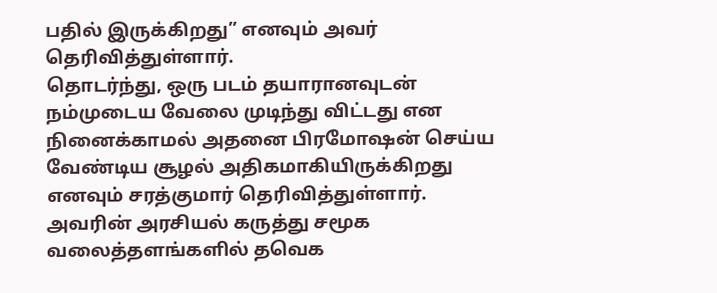பதில் இருக்கிறது” எனவும் அவர் தெரிவித்துள்ளார்.
தொடர்ந்து, ஒரு படம் தயாரானவுடன் நம்முடைய வேலை முடிந்து விட்டது என நினைக்காமல் அதனை பிரமோஷன் செய்ய வேண்டிய சூழல் அதிகமாகியிருக்கிறது எனவும் சரத்குமார் தெரிவித்துள்ளார். அவரின் அரசியல் கருத்து சமூக வலைத்தளங்களில் தவெக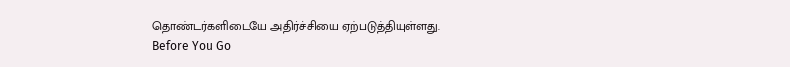தொண்டர்களிடையே அதிர்ச்சியை ஏற்படுத்தியுள்ளது.
Before You Go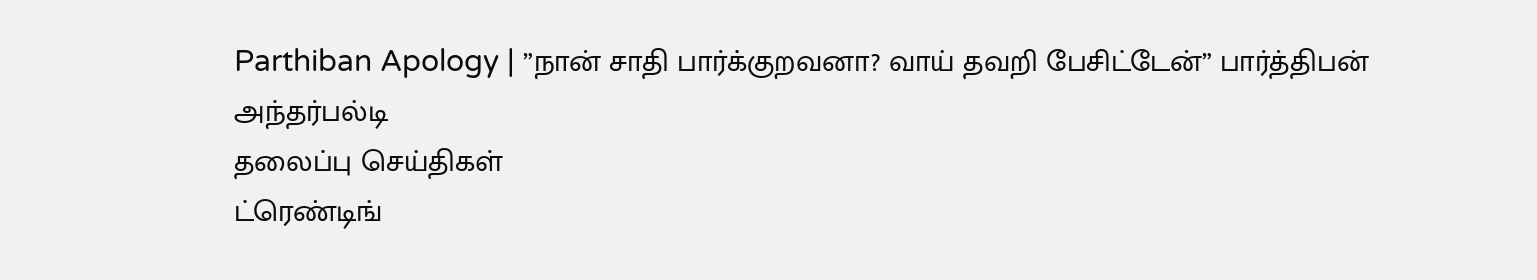Parthiban Apology | ”நான் சாதி பார்க்குறவனா? வாய் தவறி பேசிட்டேன்” பார்த்திபன் அந்தர்பல்டி
தலைப்பு செய்திகள்
ட்ரெண்டிங்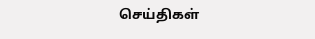செய்திகள்